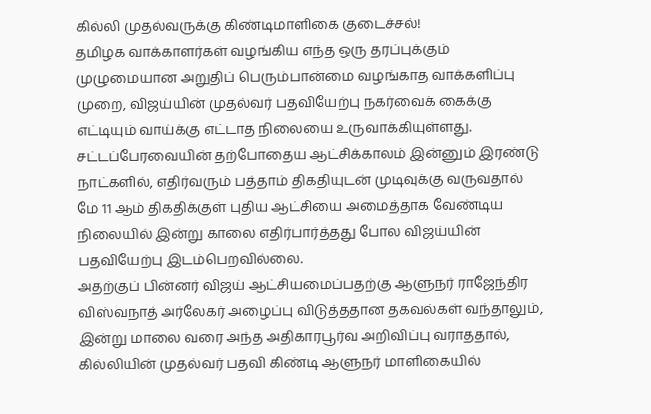கில்லி முதல்வருக்கு கிண்டிமாளிகை குடைச்சல்!
தமிழக வாக்காளர்கள் வழங்கிய எந்த ஒரு தரப்புக்கும் முழுமையான அறுதிப் பெரும்பான்மை வழங்காத வாக்களிப்பு முறை, விஜய்யின் முதல்வர் பதவியேற்பு நகர்வைக் கைக்கு எட்டியும் வாய்க்கு எட்டாத நிலையை உருவாக்கியுள்ளது.
சட்டப்பேரவையின் தற்போதைய ஆட்சிக்காலம் இன்னும் இரண்டு நாட்களில், எதிர்வரும் பத்தாம் திகதியுடன் முடிவுக்கு வருவதால் மே 11 ஆம் திகதிக்குள் புதிய ஆட்சியை அமைத்தாக வேண்டிய நிலையில் இன்று காலை எதிர்பார்த்தது போல விஜய்யின் பதவியேற்பு இடம்பெறவில்லை.
அதற்குப் பின்னர் விஜய் ஆட்சியமைப்பதற்கு ஆளுநர் ராஜேந்திர விஸ்வநாத் அர்லேகர் அழைப்பு விடுத்ததான தகவல்கள் வந்தாலும், இன்று மாலை வரை அந்த அதிகாரபூர்வ அறிவிப்பு வராததால், கில்லியின் முதல்வர் பதவி கிண்டி ஆளுநர் மாளிகையில்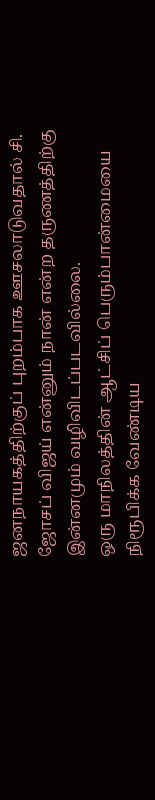ஜனநாயகத்திற்குப் புறம்பாக ஊசலாடுவதால் சி. ஜோசப் விஜய் என்னும் நான் என்ற தருணத்திற்கு இன்னமும் வழிவிடப்படவில்லை.
ஒரு மாநிலத்தின் ஆட்சிப் பெரும்பான்மையை நிரூபிக்க வேண்டிய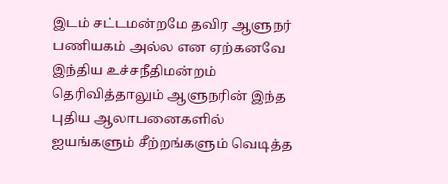இடம் சட்டமன்றமே தவிர ஆளுநர் பணியகம் அல்ல என ஏற்கனவே இந்திய உச்சநீதிமன்றம் தெரிவித்தாலும் ஆளுநரின் இந்த புதிய ஆலாபனைகளில் ஐயங்களும் சீற்றங்களும் வெடித்த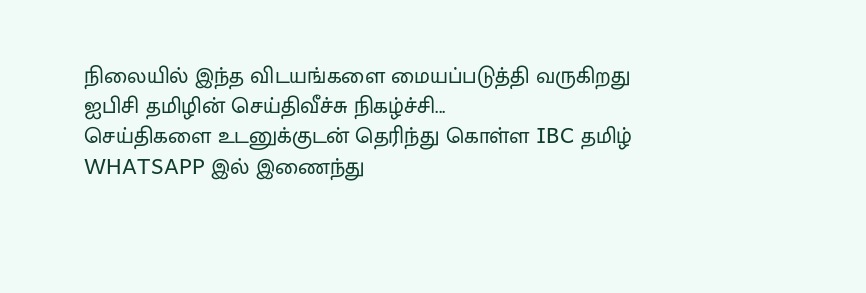நிலையில் இந்த விடயங்களை மையப்படுத்தி வருகிறது ஐபிசி தமிழின் செய்திவீச்சு நிகழ்ச்சி...
செய்திகளை உடனுக்குடன் தெரிந்து கொள்ள IBC தமிழ் WHATSAPP இல் இணைந்து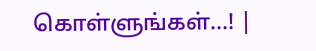கொள்ளுங்கள்...! |